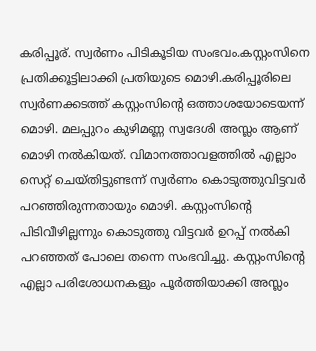കരിപ്പൂര്. സ്വർണം പിടികൂടിയ സംഭവം.കസ്റ്റംസിനെ പ്രതിക്കൂട്ടിലാക്കി പ്രതിയുടെ മൊഴി.കരിപ്പൂരിലെ സ്വർണക്കടത്ത് കസ്റ്റംസിന്റെ ഒത്താശയോടെയന്ന് മൊഴി. മലപ്പുറം കുഴിമണ്ണ സ്വദേശി അസ്ലം ആണ് മൊഴി നൽകിയത്. വിമാനത്താവളത്തിൽ എല്ലാം സെറ്റ് ചെയ്തിട്ടുണ്ടന്ന് സ്വർണം കൊടുത്തുവിട്ടവർ പറഞ്ഞിരുന്നതായും മൊഴി. കസ്റ്റംസിന്റെ പിടിവീഴില്ലന്നും കൊടുത്തു വിട്ടവർ ഉറപ്പ് നൽകി
പറഞ്ഞത് പോലെ തന്നെ സംഭവിച്ചു. കസ്റ്റംസിന്റെ എല്ലാ പരിശോധനകളും പൂർത്തിയാക്കി അസ്ലം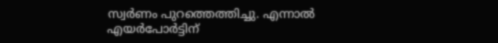സ്വർണം പുറത്തെത്തിച്ചു. എന്നാൽ എയർപോർട്ടിന്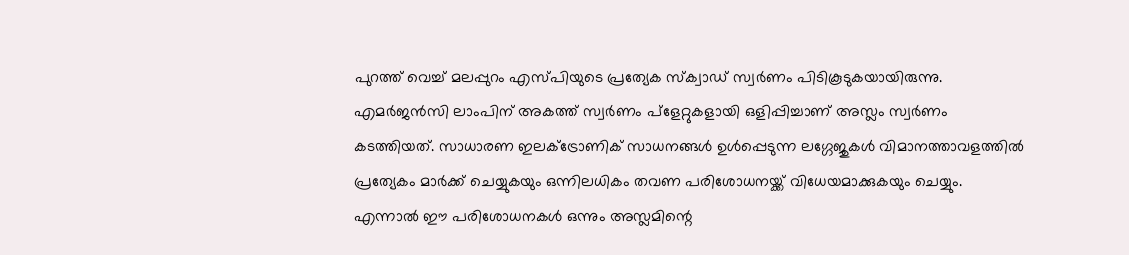പുറത്ത് വെച്ച് മലപ്പുറം എസ്പിയുടെ പ്രത്യേക സ്ക്വാഡ് സ്വർണം പിടികൂടുകയായിരുന്നു. എമർജൻസി ലാംപിന് അകത്ത് സ്വർണം പ്ളേറ്റുകളായി ഒളിപ്പിച്ചാണ് അസ്ലം സ്വർണം കടത്തിയത്. സാധാരണ ഇലക്ട്രോണിക് സാധനങ്ങൾ ഉൾപ്പെടുന്ന ലഗ്ഗേജുകൾ വിമാനത്താവളത്തിൽ പ്രത്യേകം മാർക്ക് ചെയ്യുകയും ഒന്നിലധികം തവണ പരിശോധനയ്ക്ക് വിധേയമാക്കുകയും ചെയ്യും. എന്നാൽ ഈ പരിശോധനകൾ ഒന്നും അസ്ലമിന്റെ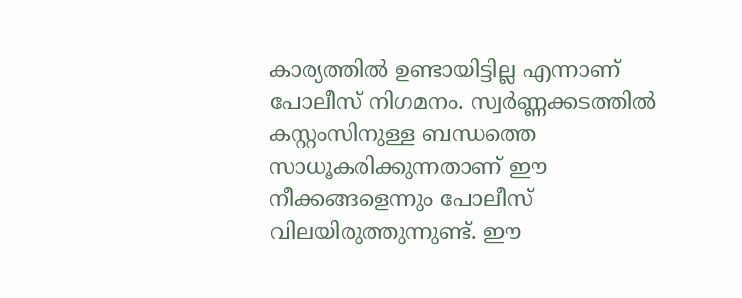കാര്യത്തിൽ ഉണ്ടായിട്ടില്ല എന്നാണ് പോലീസ് നിഗമനം. സ്വർണ്ണക്കടത്തിൽ കസ്റ്റംസിനുള്ള ബന്ധത്തെ സാധൂകരിക്കുന്നതാണ് ഈ നീക്കങ്ങളെന്നും പോലീസ് വിലയിരുത്തുന്നുണ്ട്. ഈ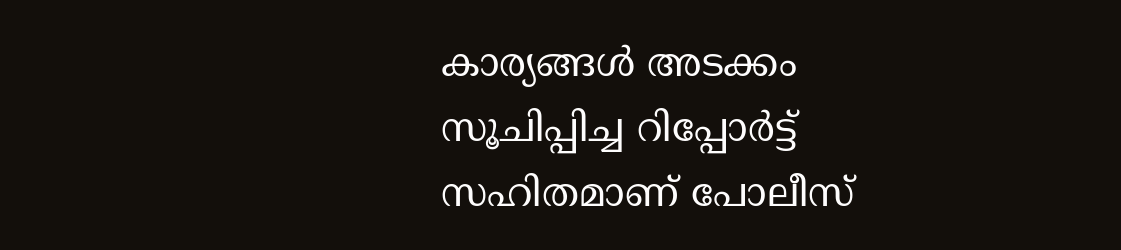കാര്യങ്ങൾ അടക്കം സൂചിപ്പിച്ച റിപ്പോർട്ട് സഹിതമാണ് പോലീസ്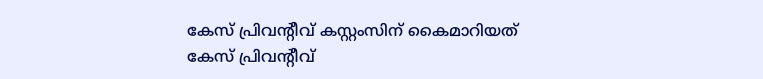കേസ് പ്രിവന്റീവ് കസ്റ്റംസിന് കൈമാറിയത്
കേസ് പ്രിവന്റീവ്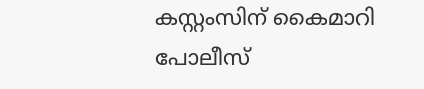കസ്റ്റംസിന് കൈമാറി പോലീസ്